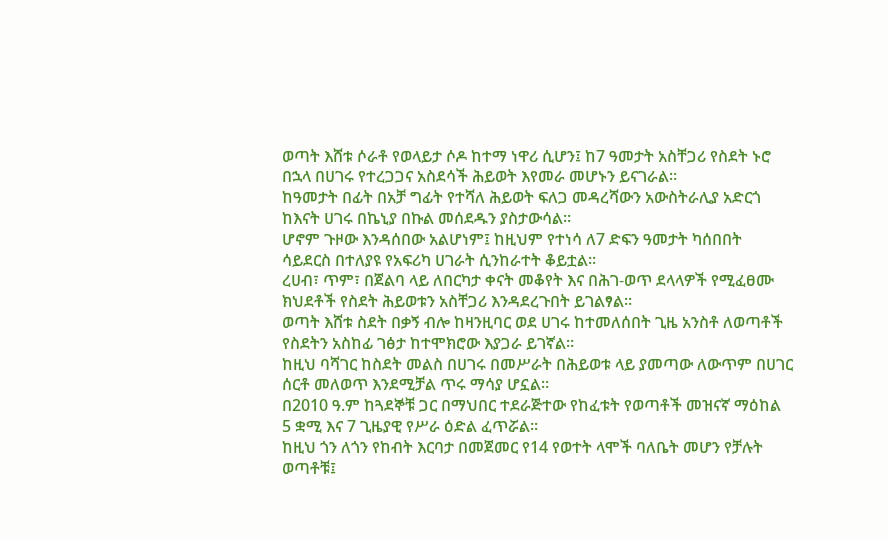ወጣት እሸቱ ሶራቶ የወላይታ ሶዶ ከተማ ነዋሪ ሲሆን፤ ከ7 ዓመታት አስቸጋሪ የስደት ኑሮ በኋላ በሀገሩ የተረጋጋና አስደሳች ሕይወት እየመራ መሆኑን ይናገራል።
ከዓመታት በፊት በአቻ ግፊት የተሻለ ሕይወት ፍለጋ መዳረሻውን አውስትራሊያ አድርጎ ከእናት ሀገሩ በኬኒያ በኩል መሰደዱን ያስታውሳል።
ሆኖም ጉዞው እንዳሰበው አልሆነም፤ ከዚህም የተነሳ ለ7 ድፍን ዓመታት ካሰበበት ሳይደርስ በተለያዩ የአፍሪካ ሀገራት ሲንከራተት ቆይቷል።
ረሀብ፣ ጥም፣ በጀልባ ላይ ለበርካታ ቀናት መቆየት እና በሕገ-ወጥ ደላላዎች የሚፈፀሙ ክህደቶች የስደት ሕይወቱን አስቸጋሪ እንዳደረጉበት ይገልፃል።
ወጣት እሸቱ ስደት በቃኝ ብሎ ከዛንዚባር ወደ ሀገሩ ከተመለሰበት ጊዜ አንስቶ ለወጣቶች የስደትን አስከፊ ገፅታ ከተሞክሮው እያጋራ ይገኛል።
ከዚህ ባሻገር ከስደት መልስ በሀገሩ በመሥራት በሕይወቱ ላይ ያመጣው ለውጥም በሀገር ሰርቶ መለወጥ እንደሚቻል ጥሩ ማሳያ ሆኗል።
በ2010 ዓ.ም ከጓደኞቹ ጋር በማህበር ተደራጅተው የከፈቱት የወጣቶች መዝናኛ ማዕከል 5 ቋሚ እና 7 ጊዜያዊ የሥራ ዕድል ፈጥሯል።
ከዚህ ጎን ለጎን የከብት እርባታ በመጀመር የ14 የወተት ላሞች ባለቤት መሆን የቻሉት ወጣቶቹ፤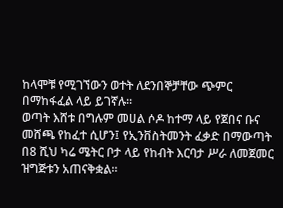ከላሞቹ የሚገኘውን ወተት ለደንበኞቻቸው ጭምር በማከፋፈል ላይ ይገኛሉ።
ወጣት እሸቱ በግሉም መሀል ሶዶ ከተማ ላይ የጀበና ቡና መሸጫ የከፈተ ሲሆን፤ የኢንቨስትመንት ፈቃድ በማውጣት በ8 ሺህ ካሬ ሜትር ቦታ ላይ የከብት እርባታ ሥራ ለመጀመር ዝግጅቱን አጠናቅቋል።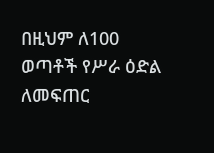በዚህም ለ100 ወጣቶች የሥራ ዕድል ለመፍጠር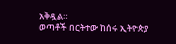አቅዷል።
ወጣቶች በርትተው ከሰሩ ኢትዮጵያ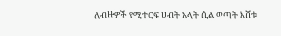ለብዙዎች የሚተርፍ ሀብት አላት ሲል ወጣት እሸቱ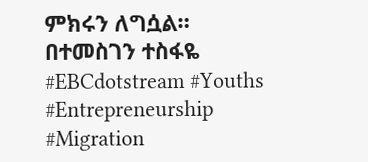ምክሩን ለግሷል።
በተመስገን ተስፋዬ
#EBCdotstream #Youths #Entrepreneurship #Migration